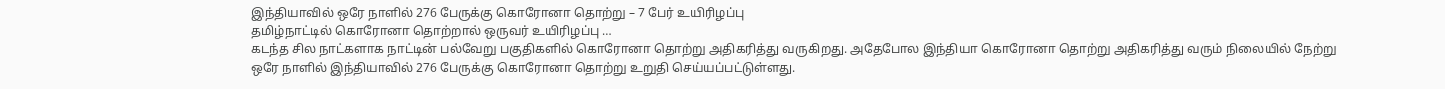இந்தியாவில் ஒரே நாளில் 276 பேருக்கு கொரோனா தொற்று – 7 பேர் உயிரிழப்பு
தமிழ்நாட்டில் கொரோனா தொற்றால் ஒருவர் உயிரிழப்பு …
கடந்த சில நாட்களாக நாட்டின் பல்வேறு பகுதிகளில் கொரோனா தொற்று அதிகரித்து வருகிறது. அதேபோல இந்தியா கொரோனா தொற்று அதிகரித்து வரும் நிலையில் நேற்று ஒரே நாளில் இந்தியாவில் 276 பேருக்கு கொரோனா தொற்று உறுதி செய்யப்பட்டுள்ளது.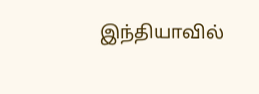இந்தியாவில்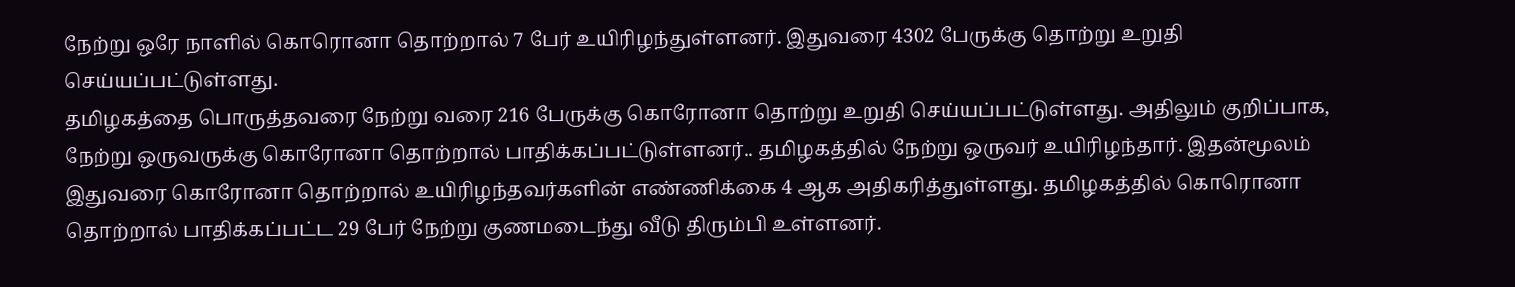நேற்று ஒரே நாளில் கொரொனா தொற்றால் 7 பேர் உயிரிழந்துள்ளனர். இதுவரை 4302 பேருக்கு தொற்று உறுதி செய்யப்பட்டுள்ளது.
தமிழகத்தை பொருத்தவரை நேற்று வரை 216 பேருக்கு கொரோனா தொற்று உறுதி செய்யப்பட்டுள்ளது. அதிலும் குறிப்பாக, நேற்று ஒருவருக்கு கொரோனா தொற்றால் பாதிக்கப்பட்டுள்ளனர்.. தமிழகத்தில் நேற்று ஒருவர் உயிரிழந்தார். இதன்மூலம் இதுவரை கொரோனா தொற்றால் உயிரிழந்தவர்களின் எண்ணிக்கை 4 ஆக அதிகரித்துள்ளது. தமிழகத்தில் கொரொனா தொற்றால் பாதிக்கப்பட்ட 29 பேர் நேற்று குணமடைந்து வீடு திரும்பி உள்ளனர்.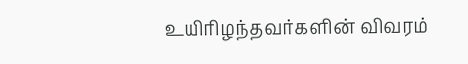உயிரிழந்தவர்களின் விவரம்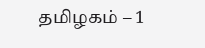தமிழகம் – 1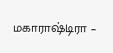மகாராஷ்டிரா –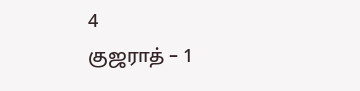4
குஜராத் – 1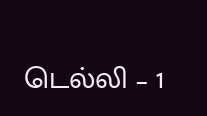டெல்லி – 1